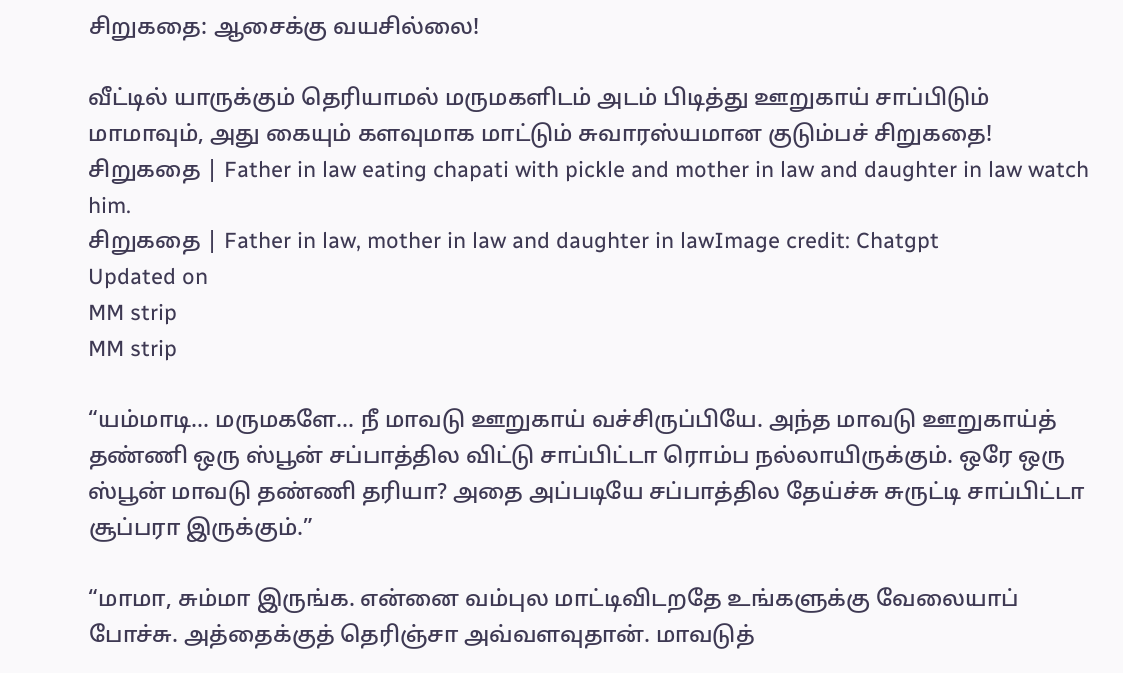சிறுகதை: ஆசைக்கு வயசில்லை!

வீட்டில் யாருக்கும் தெரியாமல் மருமகளிடம் அடம் பிடித்து ஊறுகாய் சாப்பிடும் மாமாவும், அது கையும் களவுமாக மாட்டும் சுவாரஸ்யமான குடும்பச் சிறுகதை!
சிறுகதை | Father in law eating chapati with pickle and mother in law and daughter in law watch him.
சிறுகதை | Father in law, mother in law and daughter in lawImage credit: Chatgpt
Updated on
MM strip
MM strip

“யம்மாடி... மருமகளே... நீ மாவடு ஊறுகாய் வச்சிருப்பியே. அந்த மாவடு ஊறுகாய்த் தண்ணி ஒரு ஸ்பூன் சப்பாத்தில விட்டு சாப்பிட்டா ரொம்ப நல்லாயிருக்கும். ஒரே ஒரு ஸ்பூன் மாவடு தண்ணி தரியா? அதை அப்படியே சப்பாத்தில தேய்ச்சு சுருட்டி சாப்பிட்டா சூப்பரா இருக்கும்.”

“மாமா, சும்மா இருங்க. என்னை வம்புல மாட்டிவிடறதே உங்களுக்கு வேலையாப் போச்சு. அத்தைக்குத் தெரிஞ்சா அவ்வளவுதான். மாவடுத்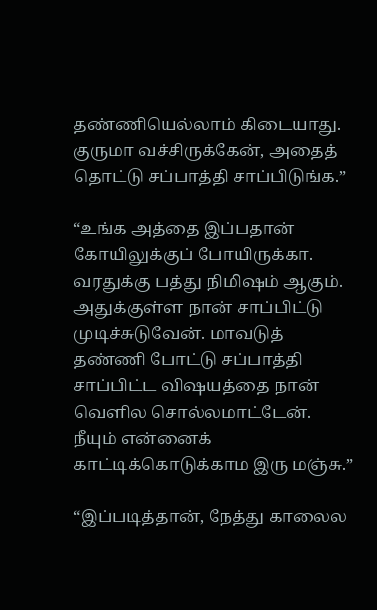தண்ணியெல்லாம் கிடையாது. குருமா வச்சிருக்கேன், அதைத் தொட்டு சப்பாத்தி சாப்பிடுங்க.”

“உங்க அத்தை இப்பதான் கோயிலுக்குப் போயிருக்கா. வரதுக்கு பத்து நிமிஷம் ஆகும். அதுக்குள்ள நான் சாப்பிட்டு முடிச்சுடுவேன். மாவடுத் தண்ணி போட்டு சப்பாத்தி சாப்பிட்ட விஷயத்தை நான் வெளில சொல்லமாட்டேன். நீயும் என்னைக் காட்டிக்கொடுக்காம இரு மஞ்சு.”

“இப்படித்தான், நேத்து காலைல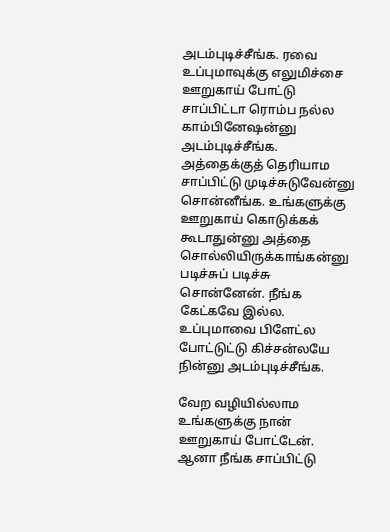அடம்புடிச்சீங்க. ரவை உப்புமாவுக்கு எலுமிச்சை ஊறுகாய் போட்டு சாப்பிட்டா ரொம்ப நல்ல காம்பினேஷன்னு அடம்புடிச்சீங்க. அத்தைக்குத் தெரியாம சாப்பிட்டு முடிச்சுடுவேன்னு சொன்னீங்க. உங்களுக்கு ஊறுகாய் கொடுக்கக் கூடாதுன்னு அத்தை சொல்லியிருக்காங்கன்னு படிச்சுப் படிச்சு சொன்னேன். நீங்க கேட்கவே இல்ல. உப்புமாவை பிளேட்ல போட்டுட்டு கிச்சன்லயே நின்னு அடம்புடிச்சீங்க.

வேற வழியில்லாம உங்களுக்கு நான் ஊறுகாய் போட்டேன். ஆனா நீங்க சாப்பிட்டு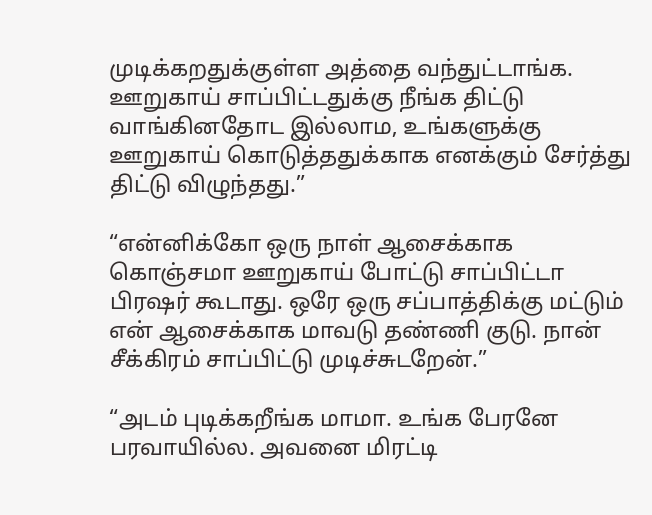முடிக்கறதுக்குள்ள அத்தை வந்துட்டாங்க. ஊறுகாய் சாப்பிட்டதுக்கு நீங்க திட்டு வாங்கினதோட இல்லாம, உங்களுக்கு ஊறுகாய் கொடுத்ததுக்காக எனக்கும் சேர்த்து திட்டு விழுந்தது.”

“என்னிக்கோ ஒரு நாள் ஆசைக்காக கொஞ்சமா ஊறுகாய் போட்டு சாப்பிட்டா பிரஷர் கூடாது. ஒரே ஒரு சப்பாத்திக்கு மட்டும் என் ஆசைக்காக மாவடு தண்ணி குடு. நான் சீக்கிரம் சாப்பிட்டு முடிச்சுடறேன்.”

“அடம் புடிக்கறீங்க மாமா. உங்க பேரனே பரவாயில்ல. அவனை மிரட்டி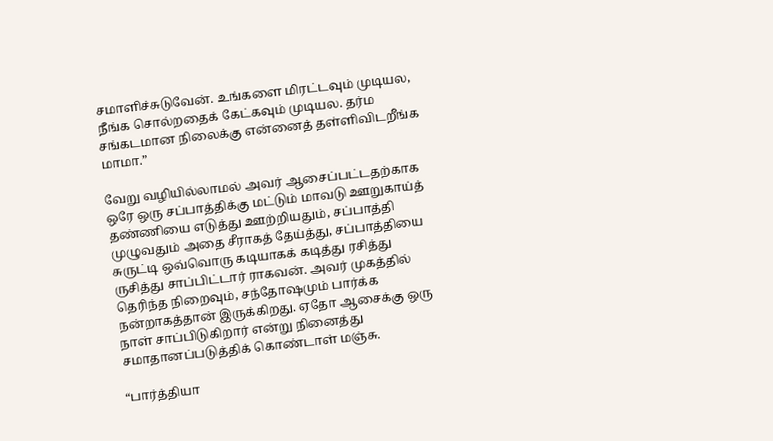சமாளிச்சுடுவேன். உங்களை மிரட்டவும் முடியல, நீங்க சொல்றதைக் கேட்கவும் முடியல. தர்ம சங்கடமான நிலைக்கு என்னைத் தள்ளிவிடறீங்க மாமா.”

வேறு வழியில்லாமல் அவர் ஆசைப்பட்டதற்காக ஒரே ஒரு சப்பாத்திக்கு மட்டும் மாவடு ஊறுகாய்த் தண்ணியை எடுத்து ஊற்றியதும், சப்பாத்தி முழுவதும் அதை சீராகத் தேய்த்து, சப்பாத்தியை சுருட்டி ஒவ்வொரு கடியாகக் கடித்து ரசித்து ருசித்து சாப்பிட்டார் ராகவன். அவர் முகத்தில் தெரிந்த நிறைவும், சந்தோஷமும் பார்க்க நன்றாகத்தான் இருக்கிறது. ஏதோ ஆசைக்கு ஒரு நாள் சாப்பிடுகிறார் என்று நினைத்து சமாதானப்படுத்திக் கொண்டாள் மஞ்சு.

“பார்த்தியா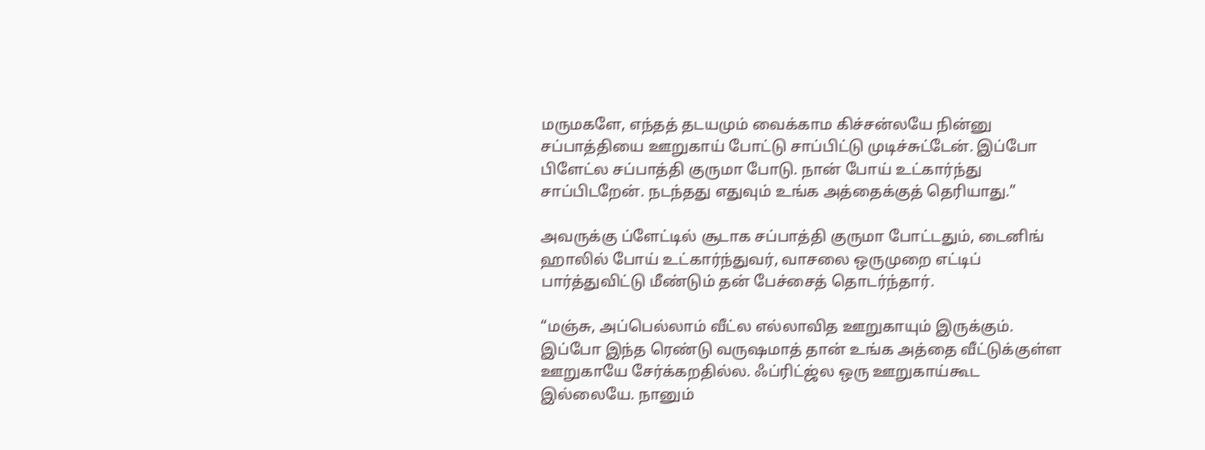மருமகளே, எந்தத் தடயமும் வைக்காம கிச்சன்லயே நின்னு சப்பாத்தியை ஊறுகாய் போட்டு சாப்பிட்டு முடிச்சுட்டேன். இப்போ பிளேட்ல சப்பாத்தி குருமா போடு. நான் போய் உட்கார்ந்து சாப்பிடறேன். நடந்தது எதுவும் உங்க அத்தைக்குத் தெரியாது.”

அவருக்கு ப்ளேட்டில் சூடாக சப்பாத்தி குருமா போட்டதும், டைனிங் ஹாலில் போய் உட்கார்ந்துவர், வாசலை ஒருமுறை எட்டிப் பார்த்துவிட்டு மீண்டும் தன் பேச்சைத் தொடர்ந்தார்.

“மஞ்சு, அப்பெல்லாம் வீட்ல எல்லாவித ஊறுகாயும் இருக்கும். இப்போ இந்த ரெண்டு வருஷமாத் தான் உங்க அத்தை வீட்டுக்குள்ள ஊறுகாயே சேர்க்கறதில்ல. ஃப்ரிட்ஜ்ல ஒரு ஊறுகாய்கூட இல்லையே. நானும்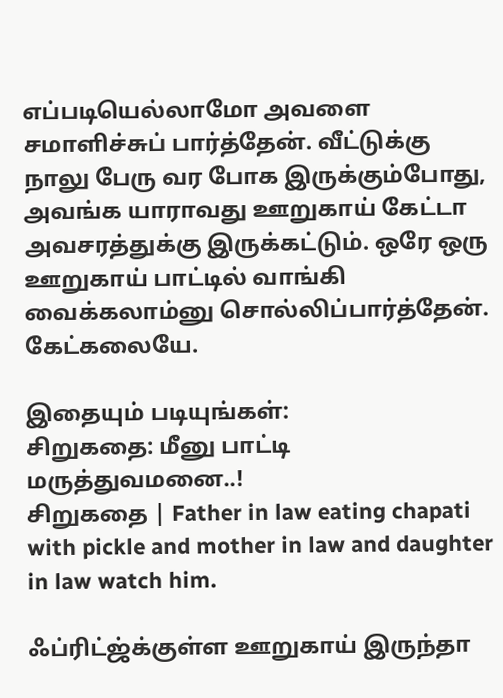எப்படியெல்லாமோ அவளை சமாளிச்சுப் பார்த்தேன். வீட்டுக்கு நாலு பேரு வர போக இருக்கும்போது, அவங்க யாராவது ஊறுகாய் கேட்டா அவசரத்துக்கு இருக்கட்டும். ஒரே ஒரு ஊறுகாய் பாட்டில் வாங்கி வைக்கலாம்னு சொல்லிப்பார்த்தேன். கேட்கலையே.

இதையும் படியுங்கள்:
சிறுகதை: மீனு பாட்டி மருத்துவமனை..!
சிறுகதை | Father in law eating chapati with pickle and mother in law and daughter in law watch him.

ஃப்ரிட்ஜ்க்குள்ள ஊறுகாய் இருந்தா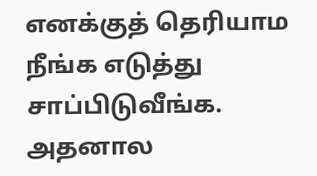எனக்குத் தெரியாம நீங்க எடுத்து சாப்பிடுவீங்க. அதனால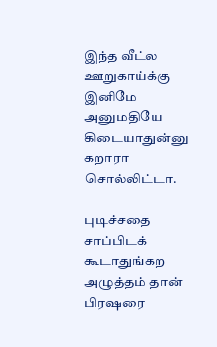இந்த வீட்ல ஊறுகாய்க்கு இனிமே அனுமதியே கிடையாதுன்னு கறாரா சொல்லிட்டா.

புடிச்சதை சாப்பிடக் கூடாதுங்கற அழுத்தம் தான் பிரஷரை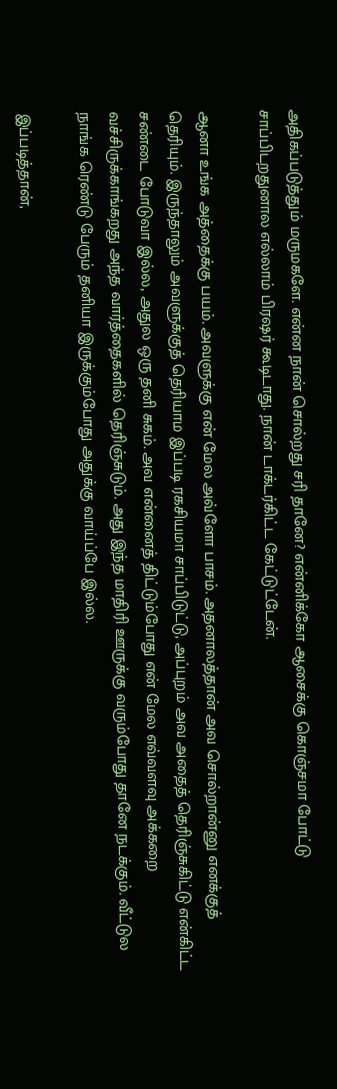அதிகப்படுத்தும் மருமகளே. என்ன நான் சொல்றது சரி தானே? என்னிக்கோ ஆசைக்கு கொஞ்சமா போட்டு சாப்பிடறதுனால எல்லாம் பிரஷர் கூடிடாது. நான் டாக்டர்கிட்ட கேட்டுட்டேன்.

ஆனா உங்க அத்தைக்கு பயம். அவளுக்கு என் மேல அவ்ளோ பாசம். அதனாலத்தான் அவ சொல்றான்னு எனக்குத் தெரியும். இருந்தாலும் அவளுக்குத் தெரியாம இப்படி ரகசியமா சாப்பிடுட்டு, அப்புறம் அவ அதைத் தெரிஞ்சுகிட்டு என்கிட்ட சண்டை போடுவா இல்ல, அதுல ஒரு தனி சுகம். அவ என்னைத் திட்டும்போது என் மேல எவ்வளவு அக்கறை வச்சிருக்காங்கறது அந்த வார்த்தைகளில் தெரிஞ்சுடும். அது இந்த மாதிரி ஊருக்கு வரும்போது தானே நடக்கும். வீட்டுல நாங்க ரெண்டு பேரும் தனியா இருக்கும்போது அதுக்கு வாய்ப்பே இல்ல.

இப்படித்தான்,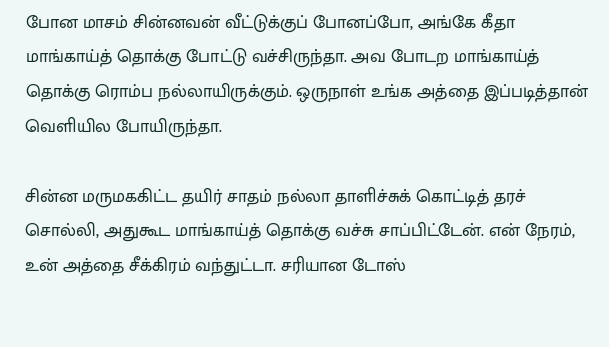போன மாசம் சின்னவன் வீட்டுக்குப் போனப்போ, அங்கே கீதா மாங்காய்த் தொக்கு போட்டு வச்சிருந்தா. அவ போடற மாங்காய்த் தொக்கு ரொம்ப நல்லாயிருக்கும். ஒருநாள் உங்க அத்தை இப்படித்தான் வெளியில போயிருந்தா.

சின்ன மருமககிட்ட தயிர் சாதம் நல்லா தாளிச்சுக் கொட்டித் தரச் சொல்லி, அதுகூட மாங்காய்த் தொக்கு வச்சு சாப்பிட்டேன். என் நேரம், உன் அத்தை சீக்கிரம் வந்துட்டா. சரியான டோஸ்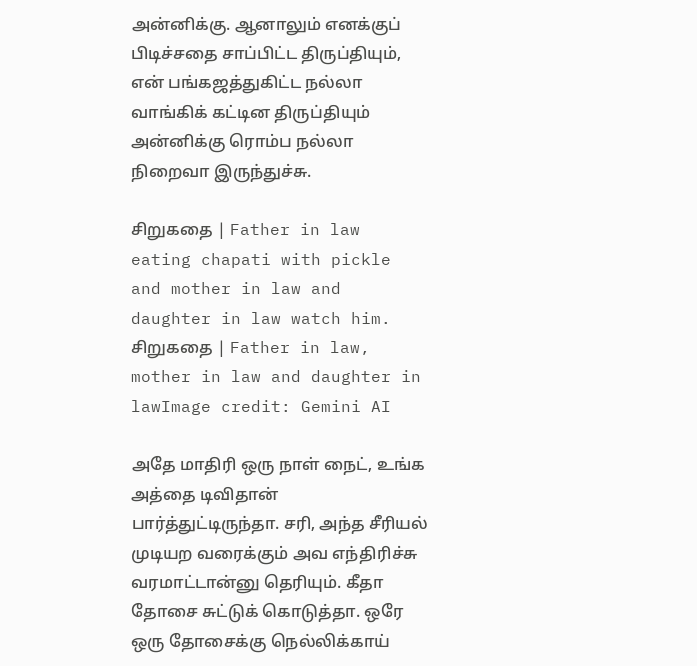அன்னிக்கு. ஆனாலும் எனக்குப் பிடிச்சதை சாப்பிட்ட திருப்தியும், என் பங்கஜத்துகிட்ட நல்லா வாங்கிக் கட்டின திருப்தியும் அன்னிக்கு ரொம்ப நல்லா நிறைவா இருந்துச்சு.

சிறுகதை | Father in law eating chapati with pickle and mother in law and daughter in law watch him.
சிறுகதை | Father in law, mother in law and daughter in lawImage credit: Gemini AI

அதே மாதிரி ஒரு நாள் நைட், உங்க அத்தை டிவிதான் பார்த்துட்டிருந்தா. சரி, அந்த சீரியல் முடியற வரைக்கும் அவ எந்திரிச்சு வரமாட்டான்னு தெரியும். கீதா தோசை சுட்டுக் கொடுத்தா. ஒரே ஒரு தோசைக்கு நெல்லிக்காய்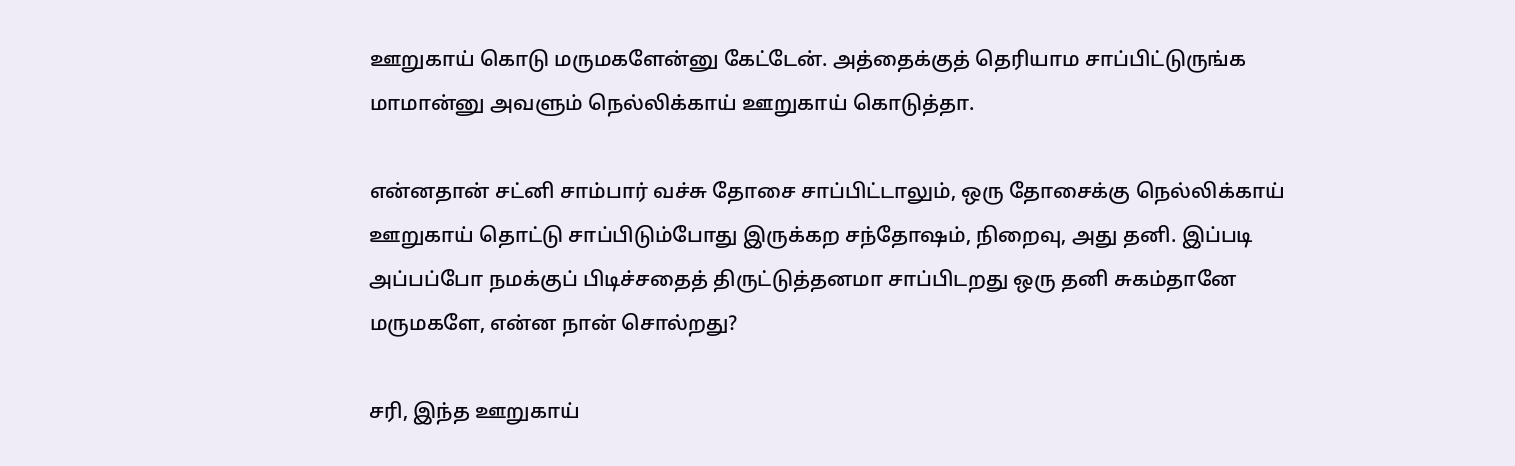ஊறுகாய் கொடு மருமகளேன்னு கேட்டேன். அத்தைக்குத் தெரியாம சாப்பிட்டுருங்க மாமான்னு அவளும் நெல்லிக்காய் ஊறுகாய் கொடுத்தா.

என்னதான் சட்னி சாம்பார் வச்சு தோசை சாப்பிட்டாலும், ஒரு தோசைக்கு நெல்லிக்காய் ஊறுகாய் தொட்டு சாப்பிடும்போது இருக்கற சந்தோஷம், நிறைவு, அது தனி. இப்படி அப்பப்போ நமக்குப் பிடிச்சதைத் திருட்டுத்தனமா சாப்பிடறது ஒரு தனி சுகம்தானே மருமகளே, என்ன நான் சொல்றது?

சரி, இந்த ஊறுகாய்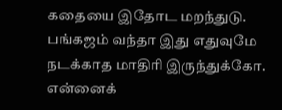கதையை இதோட மறந்துடு. பங்கஜம் வந்தா இது எதுவுமே நடக்காத மாதிரி இருந்துக்கோ. என்னைக்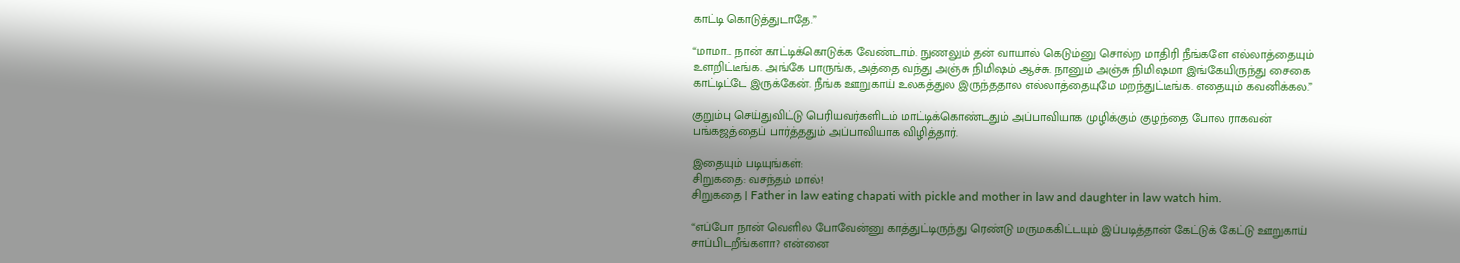காட்டி கொடுத்துடாதே.”

“மாமா... நான் காட்டிக்கொடுக்க வேண்டாம். நுணலும் தன் வாயால் கெடும்னு சொல்ற மாதிரி நீங்களே எல்லாத்தையும் உளறிட்டீங்க. அங்கே பாருங்க, அத்தை வந்து அஞ்சு நிமிஷம் ஆச்சு. நானும் அஞ்சு நிமிஷமா இங்கேயிருந்து சைகை காட்டிட்டே இருக்கேன். நீங்க ஊறுகாய் உலகத்துல இருந்ததால எல்லாத்தையுமே மறந்துட்டீங்க. எதையும் கவனிக்கல.”

குறும்பு செய்துவிட்டு பெரியவர்களிடம் மாட்டிக்கொண்டதும் அப்பாவியாக முழிக்கும் குழந்தை போல ராகவன் பங்கஜத்தைப் பார்த்ததும் அப்பாவியாக விழித்தார்.

இதையும் படியுங்கள்:
சிறுகதை: வசந்தம் மால்!
சிறுகதை | Father in law eating chapati with pickle and mother in law and daughter in law watch him.

“எப்போ நான் வெளில போவேன்னு காத்துட்டிருந்து ரெண்டு மருமககிட்டயும் இப்படித்தான் கேட்டுக் கேட்டு ஊறுகாய் சாப்பிடறீங்களா? என்னை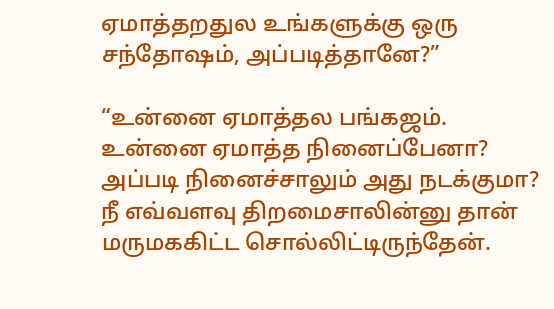ஏமாத்தறதுல உங்களுக்கு ஒரு சந்தோஷம், அப்படித்தானே?”

“உன்னை ஏமாத்தல பங்கஜம். உன்னை ஏமாத்த நினைப்பேனா? அப்படி நினைச்சாலும் அது நடக்குமா? நீ எவ்வளவு திறமைசாலின்னு தான் மருமககிட்ட சொல்லிட்டிருந்தேன்.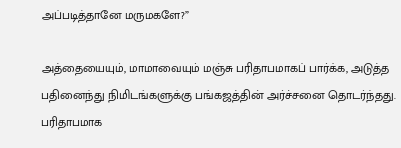அப்படித்தானே மருமகளே?”

அத்தையையும், மாமாவையும் மஞ்சு பரிதாபமாகப் பார்க்க, அடுத்த பதினைந்து நிமிடங்களுக்கு பங்கஜத்தின் அர்ச்சனை தொடர்ந்தது. பரிதாபமாக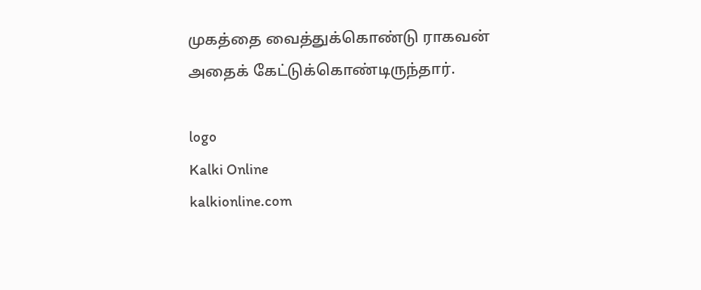முகத்தை வைத்துக்கொண்டு ராகவன் அதைக் கேட்டுக்கொண்டிருந்தார்.

logo
Kalki Online
kalkionline.com